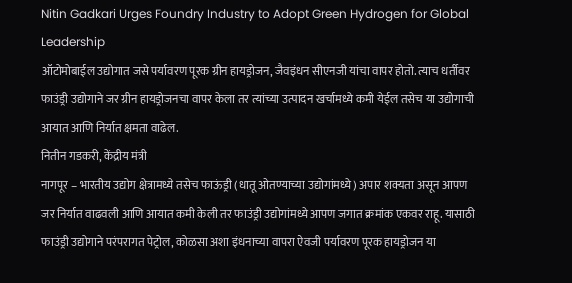Nitin Gadkari Urges Foundry Industry to Adopt Green Hydrogen for Global Leadership
ऑटोमोबाईल उद्योगात जसे पर्यावरण पूरक ग्रीन हायड्रोजन, जैवइंधन सीएनजी यांचा वापर होतो. त्याच धर्तीवर फाउंड्री उद्योगाने जर ग्रीन हायड्रोजनचा वापर केला तर त्यांच्या उत्पादन खर्चामध्ये कमी येईल तसेच या उद्योगाची आयात आणि निर्यात क्षमता वाढेल.
नितीन गडकरी, केंद्रीय मंत्री
नागपूर – भारतीय उद्योग क्षेत्रामध्ये तसेच फाऊंड्री (धातू ओतण्याच्या उद्योगांमध्ये) अपार शक्यता असून आपण जर निर्यात वाढवली आणि आयात कमी केली तर फाउंड्री उद्योगांमध्ये आपण जगात क्रमांक एकवर राहू. यासाठी फाउंड्री उद्योगाने परंपरागत पेट्रोल, कोळसा अशा इंधनाच्या वापरा ऐवजी पर्यावरण पूरक हायड्रोजन या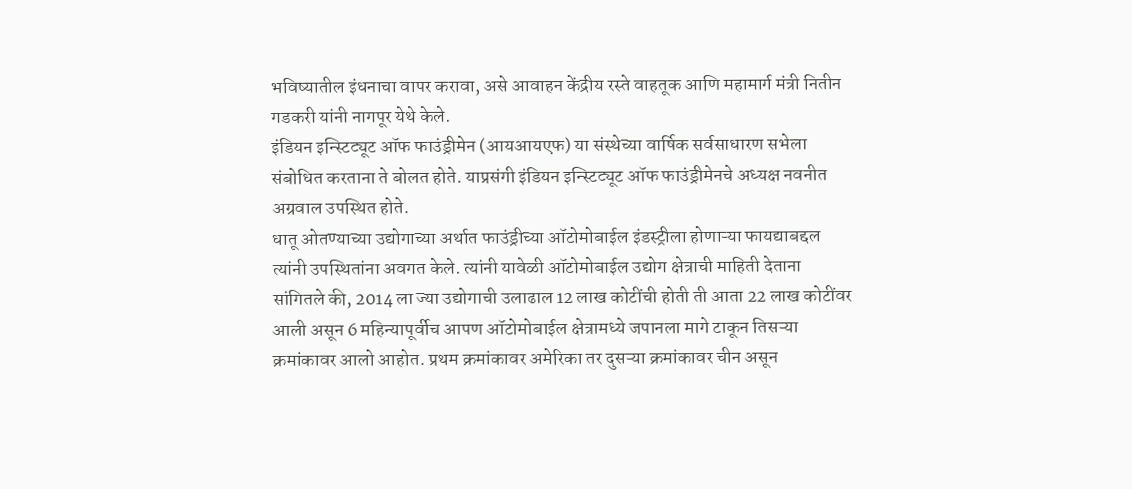भविष्यातील इंधनाचा वापर करावा, असे आवाहन केंद्रीय रस्ते वाहतूक आणि महामार्ग मंत्री नितीन गडकरी यांनी नागपूर येथे केले.
इंडियन इन्स्टिट्यूट ऑफ फाउंड्रीमेन (आयआयएफ) या संस्थेच्या वार्षिक सर्वसाधारण सभेला संबोधित करताना ते बोलत होते. याप्रसंगी इंडियन इन्स्टिट्यूट ऑफ फाउंड्रीमेनचे अध्यक्ष नवनीत अग्रवाल उपस्थित होते.
धातू ओतण्याच्या उद्योगाच्या अर्थात फाउंड्रीच्या ऑटोमोबाईल इंडस्ट्रीला होणाऱ्या फायद्याबद्दल त्यांनी उपस्थितांना अवगत केले. त्यांनी यावेळी ऑटोमोबाईल उद्योग क्षेत्राची माहिती देताना सांगितले की, 2014 ला ज्या उद्योगाची उलाढाल 12 लाख कोटींची होती ती आता 22 लाख कोटींवर आली असून 6 महिन्यापूर्वीच आपण ऑटोमोबाईल क्षेत्रामध्ये जपानला मागे टाकून तिसऱ्या क्रमांकावर आलो आहोत. प्रथम क्रमांकावर अमेरिका तर दुसऱ्या क्रमांकावर चीन असून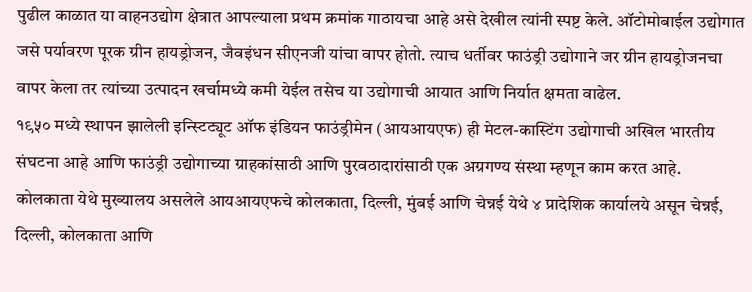पुढील काळात या वाहनउद्योग क्षेत्रात आपल्याला प्रथम क्रमांक गाठायचा आहे असे देखील त्यांनी स्पष्ट केले. ऑटोमोबाईल उद्योगात जसे पर्यावरण पूरक ग्रीन हायड्रोजन, जैवइंधन सीएनजी यांचा वापर होतो. त्याच धर्तीवर फाउंड्री उद्योगाने जर ग्रीन हायड्रोजनचा वापर केला तर त्यांच्या उत्पादन खर्चामध्ये कमी येईल तसेच या उद्योगाची आयात आणि निर्यात क्षमता वाढेल.
१९५० मध्ये स्थापन झालेली इन्स्टिट्यूट ऑफ इंडियन फाउंड्रीमेन (आयआयएफ) ही मेटल-कास्टिंग उद्योगाची अखिल भारतीय संघटना आहे आणि फाउंड्री उद्योगाच्या ग्राहकांसाठी आणि पुरवठादारांसाठी एक अग्रगण्य संस्था म्हणून काम करत आहे.
कोलकाता येथे मुख्यालय असलेले आयआयएफचे कोलकाता, दिल्ली, मुंबई आणि चेन्नई येथे ४ प्रादेशिक कार्यालये असून चेन्नई, दिल्ली, कोलकाता आणि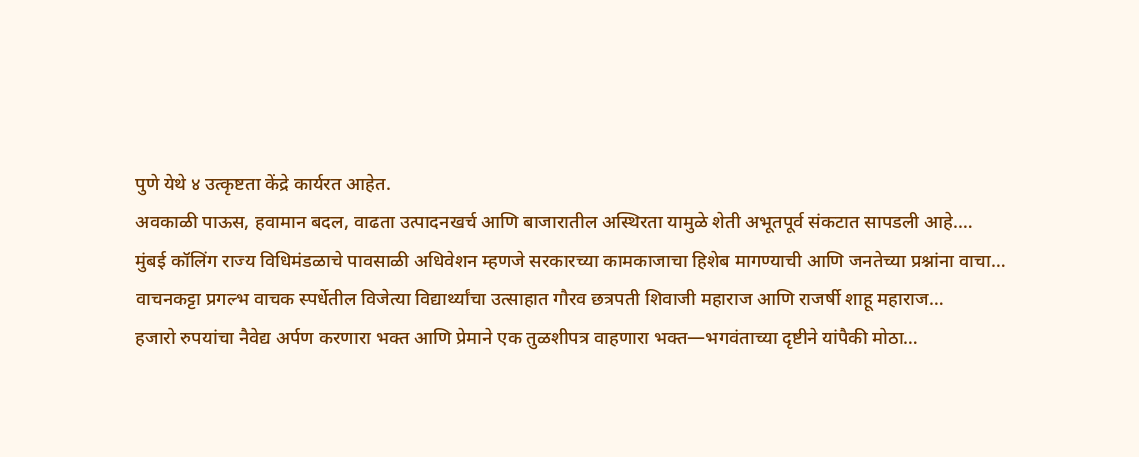पुणे येथे ४ उत्कृष्टता केंद्रे कार्यरत आहेत.
अवकाळी पाऊस, हवामान बदल, वाढता उत्पादनखर्च आणि बाजारातील अस्थिरता यामुळे शेती अभूतपूर्व संकटात सापडली आहे.…
मुंबई कॉलिंग राज्य विधिमंडळाचे पावसाळी अधिवेशन म्हणजे सरकारच्या कामकाजाचा हिशेब मागण्याची आणि जनतेच्या प्रश्नांना वाचा…
वाचनकट्टा प्रगल्भ वाचक स्पर्धेतील विजेत्या विद्यार्थ्यांचा उत्साहात गौरव छत्रपती शिवाजी महाराज आणि राजर्षी शाहू महाराज…
हजारो रुपयांचा नैवेद्य अर्पण करणारा भक्त आणि प्रेमाने एक तुळशीपत्र वाहणारा भक्त—भगवंताच्या दृष्टीने यांपैकी मोठा…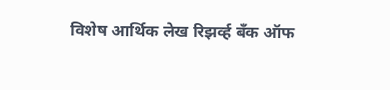विशेष आर्थिक लेख रिझर्व्ह बँक ऑफ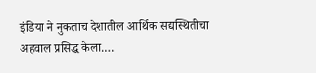इंडिया ने नुकताच देशातील आर्थिक सद्यस्थितीचा अहवाल प्रसिद्ध केला.…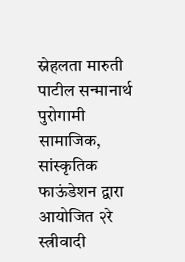स्नेहलता मारुती पाटील सन्मानार्थ पुरोगामी सामाजिक, सांस्कृतिक फाऊंडेशन द्वारा आयोजित २रे स्त्रीवादी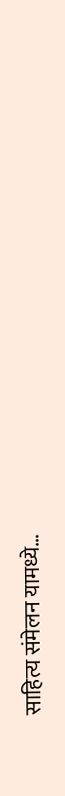साहित्य संमेलन यामध्ये…